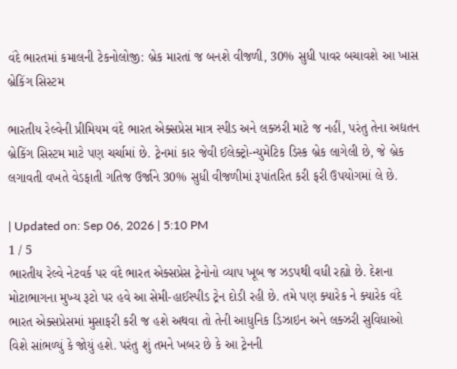વંદે ભારતમાં કમાલની ટેકનોલોજી: બ્રેક મારતાં જ બનશે વીજળી, 30% સુધી પાવર બચાવશે આ ખાસ બ્રેકિંગ સિસ્ટમ

ભારતીય રેલ્વેની પ્રીમિયમ વંદે ભારત એક્સપ્રેસ માત્ર સ્પીડ અને લક્ઝરી માટે જ નહીં, પરંતુ તેના અદ્યતન બ્રેકિંગ સિસ્ટમ માટે પણ ચર્ચામાં છે. ટ્રેનમાં કાર જેવી ઈલેક્ટ્રો-ન્યુમેટિક ડિસ્ક બ્રેક લાગેલી છે, જે બ્રેક લગાવતી વખતે વેડફાતી ગતિજ ઉર્જાને 30% સુધી વીજળીમાં રૂપાંતરિત કરી ફરી ઉપયોગમાં લે છે.

| Updated on: Sep 06, 2026 | 5:10 PM
1 / 5
ભારતીય રેલ્વે નેટવર્ક પર વંદે ભારત એક્સપ્રેસ ટ્રેનોનો વ્યાપ ખૂબ જ ઝડપથી વધી રહ્યો છે. દેશના મોટાભાગના મુખ્ય રૂટો પર હવે આ સેમી-હાઈસ્પીડ ટ્રેન દોડી રહી છે. તમે પણ ક્યારેક ને ક્યારેક વંદે ભારત એક્સપ્રેસમાં મુસાફરી કરી જ હશે અથવા તો તેની આધુનિક ડિઝાઇન અને લક્ઝરી સુવિધાઓ વિશે સાંભળ્યું કે જોયું હશે. પરંતુ શું તમને ખબર છે કે આ ટ્રેનની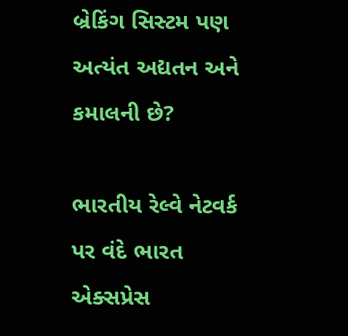બ્રેકિંગ સિસ્ટમ પણ અત્યંત અદ્યતન અને કમાલની છે?

ભારતીય રેલ્વે નેટવર્ક પર વંદે ભારત એક્સપ્રેસ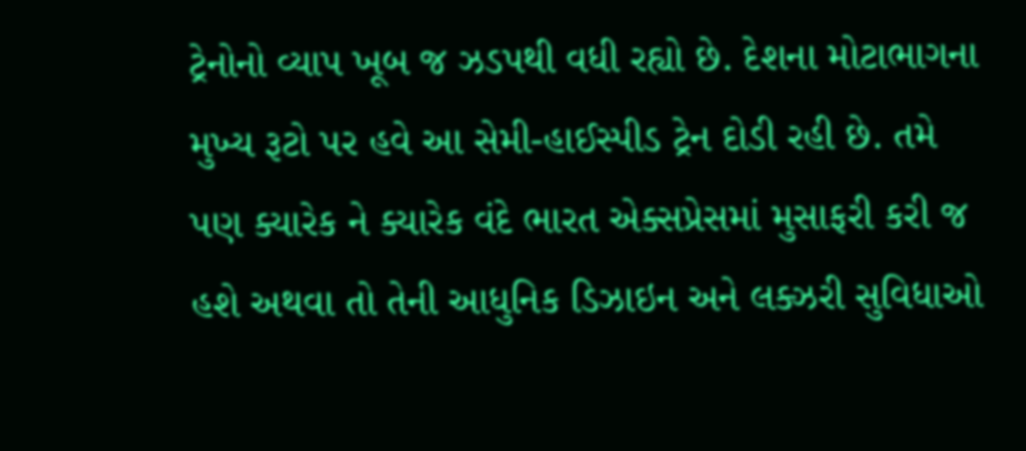ટ્રેનોનો વ્યાપ ખૂબ જ ઝડપથી વધી રહ્યો છે. દેશના મોટાભાગના મુખ્ય રૂટો પર હવે આ સેમી-હાઈસ્પીડ ટ્રેન દોડી રહી છે. તમે પણ ક્યારેક ને ક્યારેક વંદે ભારત એક્સપ્રેસમાં મુસાફરી કરી જ હશે અથવા તો તેની આધુનિક ડિઝાઇન અને લક્ઝરી સુવિધાઓ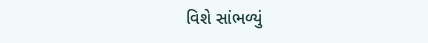વિશે સાંભળ્યું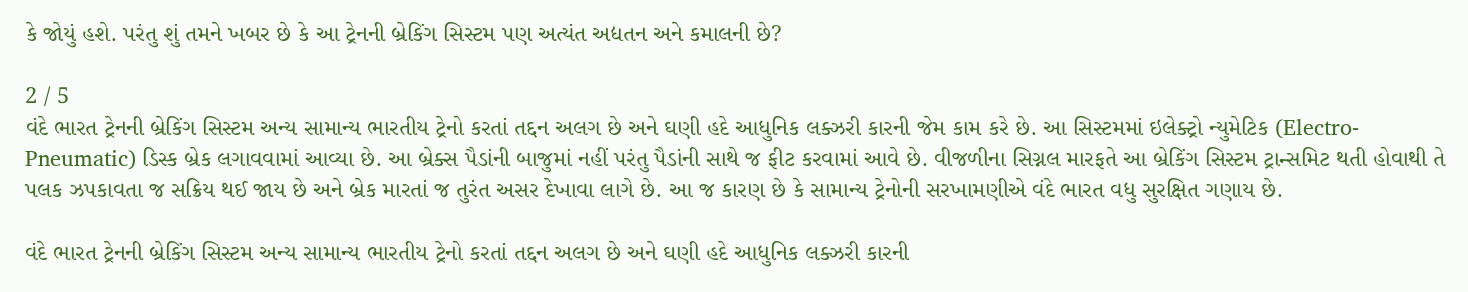કે જોયું હશે. પરંતુ શું તમને ખબર છે કે આ ટ્રેનની બ્રેકિંગ સિસ્ટમ પણ અત્યંત અદ્યતન અને કમાલની છે?

2 / 5
વંદે ભારત ટ્રેનની બ્રેકિંગ સિસ્ટમ અન્ય સામાન્ય ભારતીય ટ્રેનો કરતાં તદ્દન અલગ છે અને ઘણી હદે આધુનિક લક્ઝરી કારની જેમ કામ કરે છે. આ સિસ્ટમમાં ઇલેક્ટ્રો ન્યુમેટિક (Electro-Pneumatic) ડિસ્ક બ્રેક લગાવવામાં આવ્યા છે. આ બ્રેક્સ પૈડાંની બાજુમાં નહીં પરંતુ પૈડાંની સાથે જ ફીટ કરવામાં આવે છે. વીજળીના સિગ્નલ મારફતે આ બ્રેકિંગ સિસ્ટમ ટ્રાન્સમિટ થતી હોવાથી તે પલક ઝપકાવતા જ સક્રિય થઈ જાય છે અને બ્રેક મારતાં જ તુરંત અસર દેખાવા લાગે છે. આ જ કારણ છે કે સામાન્ય ટ્રેનોની સરખામણીએ વંદે ભારત વધુ સુરક્ષિત ગણાય છે.

વંદે ભારત ટ્રેનની બ્રેકિંગ સિસ્ટમ અન્ય સામાન્ય ભારતીય ટ્રેનો કરતાં તદ્દન અલગ છે અને ઘણી હદે આધુનિક લક્ઝરી કારની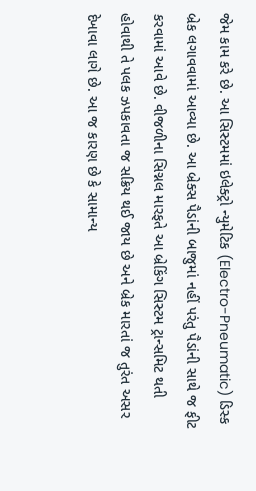જેમ કામ કરે છે. આ સિસ્ટમમાં ઇલેક્ટ્રો ન્યુમેટિક (Electro-Pneumatic) ડિસ્ક બ્રેક લગાવવામાં આવ્યા છે. આ બ્રેક્સ પૈડાંની બાજુમાં નહીં પરંતુ પૈડાંની સાથે જ ફીટ કરવામાં આવે છે. વીજળીના સિગ્નલ મારફતે આ બ્રેકિંગ સિસ્ટમ ટ્રાન્સમિટ થતી હોવાથી તે પલક ઝપકાવતા જ સક્રિય થઈ જાય છે અને બ્રેક મારતાં જ તુરંત અસર દેખાવા લાગે છે. આ જ કારણ છે કે સામાન્ય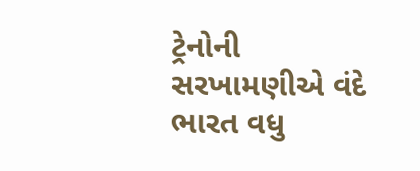ટ્રેનોની સરખામણીએ વંદે ભારત વધુ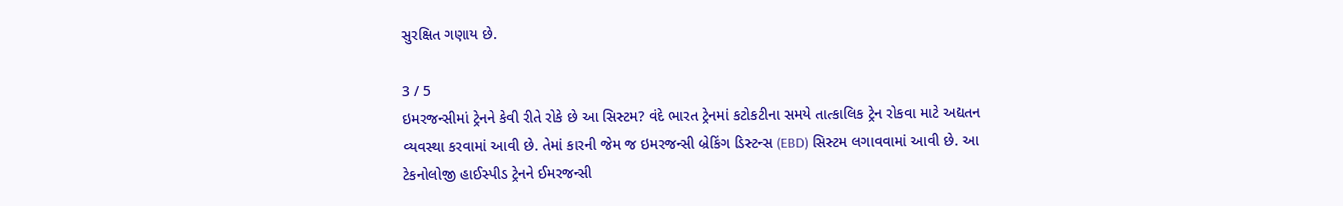સુરક્ષિત ગણાય છે.

3 / 5
ઇમરજન્સીમાં ટ્રેનને કેવી રીતે રોકે છે આ સિસ્ટમ? વંદે ભારત ટ્રેનમાં કટોકટીના સમયે તાત્કાલિક ટ્રેન રોકવા માટે અદ્યતન વ્યવસ્થા કરવામાં આવી છે. તેમાં કારની જેમ જ ઇમરજન્સી બ્રેકિંગ ડિસ્ટન્સ (EBD) સિસ્ટમ લગાવવામાં આવી છે. આ ટેકનોલોજી હાઈસ્પીડ ટ્રેનને ઈમરજન્સી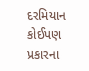દરમિયાન કોઈપણ પ્રકારના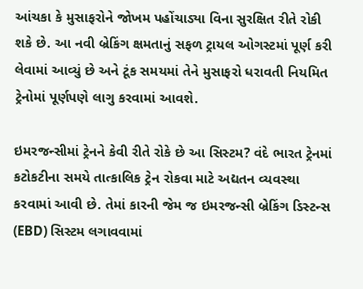આંચકા કે મુસાફરોને જોખમ પહોંચાડ્યા વિના સુરક્ષિત રીતે રોકી શકે છે. આ નવી બ્રેકિંગ ક્ષમતાનું સફળ ટ્રાયલ ઓગસ્ટમાં પૂર્ણ કરી લેવામાં આવ્યું છે અને ટૂંક સમયમાં તેને મુસાફરો ધરાવતી નિયમિત ટ્રેનોમાં પૂર્ણપણે લાગુ કરવામાં આવશે.

ઇમરજન્સીમાં ટ્રેનને કેવી રીતે રોકે છે આ સિસ્ટમ? વંદે ભારત ટ્રેનમાં કટોકટીના સમયે તાત્કાલિક ટ્રેન રોકવા માટે અદ્યતન વ્યવસ્થા કરવામાં આવી છે. તેમાં કારની જેમ જ ઇમરજન્સી બ્રેકિંગ ડિસ્ટન્સ (EBD) સિસ્ટમ લગાવવામાં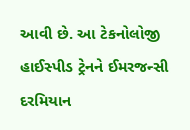આવી છે. આ ટેકનોલોજી હાઈસ્પીડ ટ્રેનને ઈમરજન્સી દરમિયાન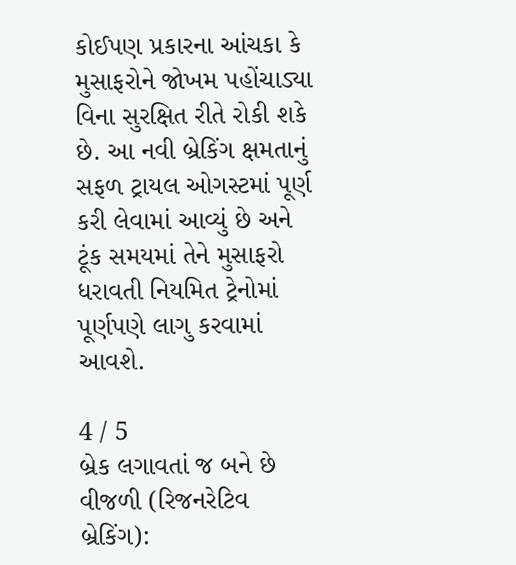કોઈપણ પ્રકારના આંચકા કે મુસાફરોને જોખમ પહોંચાડ્યા વિના સુરક્ષિત રીતે રોકી શકે છે. આ નવી બ્રેકિંગ ક્ષમતાનું સફળ ટ્રાયલ ઓગસ્ટમાં પૂર્ણ કરી લેવામાં આવ્યું છે અને ટૂંક સમયમાં તેને મુસાફરો ધરાવતી નિયમિત ટ્રેનોમાં પૂર્ણપણે લાગુ કરવામાં આવશે.

4 / 5
બ્રેક લગાવતાં જ બને છે વીજળી (રિજનરેટિવ બ્રેકિંગ):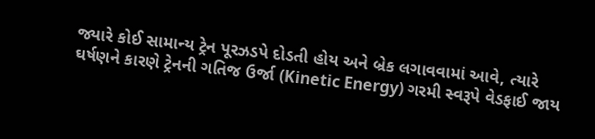જ્યારે કોઈ સામાન્ય ટ્રેન પૂરઝડપે દોડતી હોય અને બ્રેક લગાવવામાં આવે, ત્યારે ઘર્ષણને કારણે ટ્રેનની ગતિજ ઉર્જા (Kinetic Energy) ગરમી સ્વરૂપે વેડફાઈ જાય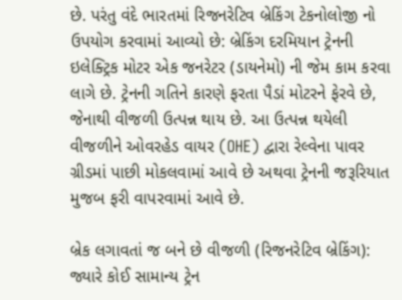છે. પરંતુ વંદે ભારતમાં રિજનરેટિવ બ્રેકિંગ ટેકનોલોજી નો ઉપયોગ કરવામાં આવ્યો છે: બ્રેકિંગ દરમિયાન ટ્રેનની ઇલેક્ટ્રિક મોટર એક જનરેટર (ડાયનેમો) ની જેમ કામ કરવા લાગે છે. ટ્રેનની ગતિને કારણે ફરતા પૈડાં મોટરને ફેરવે છે, જેનાથી વીજળી ઉત્પન્ન થાય છે. આ ઉત્પન્ન થયેલી વીજળીને ઓવરહેડ વાયર (OHE) દ્વારા રેલ્વેના પાવર ગ્રીડમાં પાછી મોકલવામાં આવે છે અથવા ટ્રેનની જરૂરિયાત મુજબ ફરી વાપરવામાં આવે છે.

બ્રેક લગાવતાં જ બને છે વીજળી (રિજનરેટિવ બ્રેકિંગ): જ્યારે કોઈ સામાન્ય ટ્રેન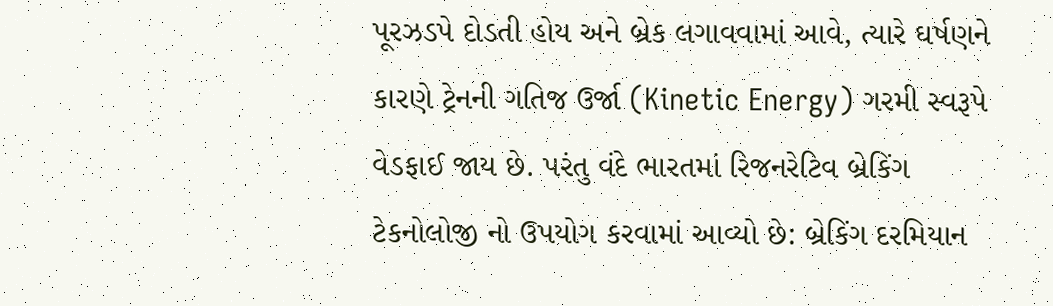પૂરઝડપે દોડતી હોય અને બ્રેક લગાવવામાં આવે, ત્યારે ઘર્ષણને કારણે ટ્રેનની ગતિજ ઉર્જા (Kinetic Energy) ગરમી સ્વરૂપે વેડફાઈ જાય છે. પરંતુ વંદે ભારતમાં રિજનરેટિવ બ્રેકિંગ ટેકનોલોજી નો ઉપયોગ કરવામાં આવ્યો છે: બ્રેકિંગ દરમિયાન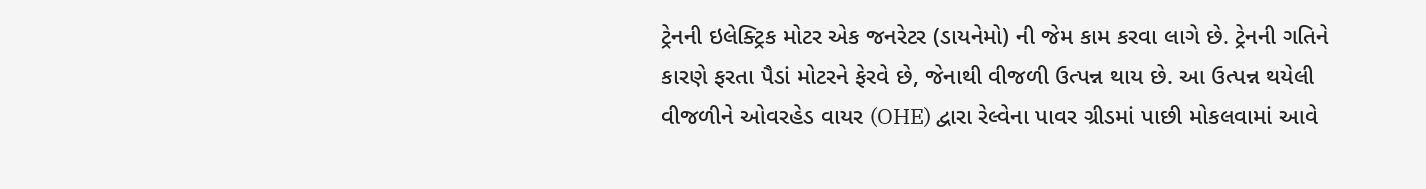ટ્રેનની ઇલેક્ટ્રિક મોટર એક જનરેટર (ડાયનેમો) ની જેમ કામ કરવા લાગે છે. ટ્રેનની ગતિને કારણે ફરતા પૈડાં મોટરને ફેરવે છે, જેનાથી વીજળી ઉત્પન્ન થાય છે. આ ઉત્પન્ન થયેલી વીજળીને ઓવરહેડ વાયર (OHE) દ્વારા રેલ્વેના પાવર ગ્રીડમાં પાછી મોકલવામાં આવે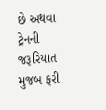છે અથવા ટ્રેનની જરૂરિયાત મુજબ ફરી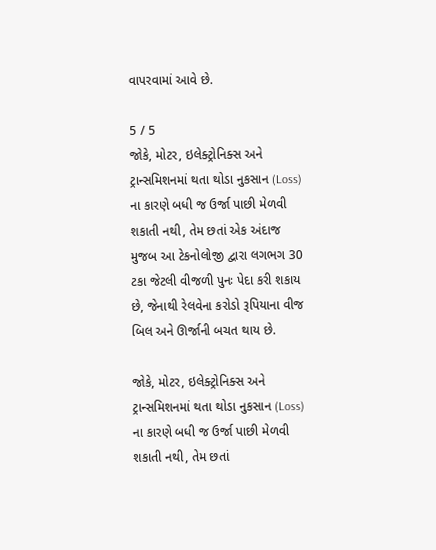વાપરવામાં આવે છે.

5 / 5
જોકે, મોટર, ઇલેક્ટ્રોનિક્સ અને ટ્રાન્સમિશનમાં થતા થોડા નુકસાન (Loss) ના કારણે બધી જ ઉર્જા પાછી મેળવી શકાતી નથી, તેમ છતાં એક અંદાજ મુજબ આ ટેકનોલોજી દ્વારા લગભગ 30 ટકા જેટલી વીજળી પુનઃ પેદા કરી શકાય છે, જેનાથી રેલવેના કરોડો રૂપિયાના વીજ બિલ અને ઊર્જાની બચત થાય છે.

જોકે, મોટર, ઇલેક્ટ્રોનિક્સ અને ટ્રાન્સમિશનમાં થતા થોડા નુકસાન (Loss) ના કારણે બધી જ ઉર્જા પાછી મેળવી શકાતી નથી, તેમ છતાં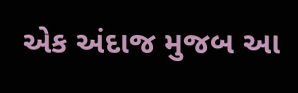એક અંદાજ મુજબ આ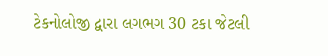ટેકનોલોજી દ્વારા લગભગ 30 ટકા જેટલી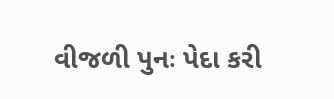વીજળી પુનઃ પેદા કરી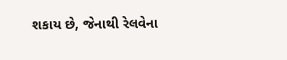શકાય છે, જેનાથી રેલવેના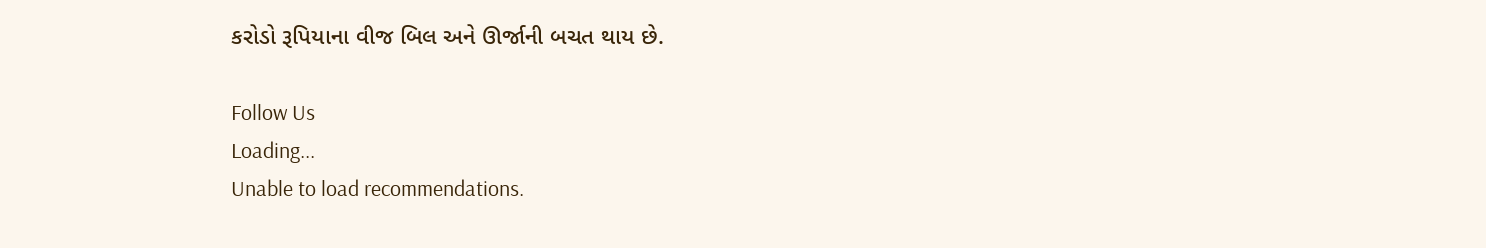કરોડો રૂપિયાના વીજ બિલ અને ઊર્જાની બચત થાય છે.

Follow Us
Loading...
Unable to load recommendations.